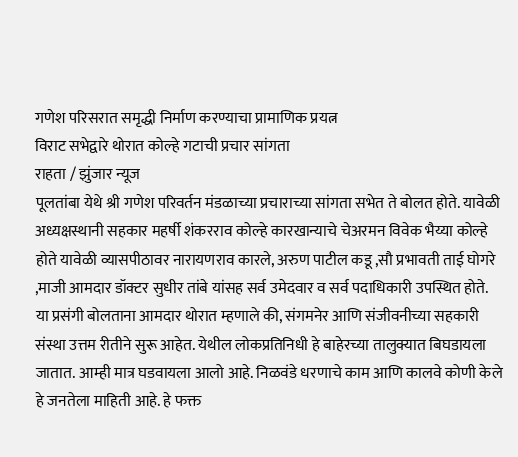गणेश परिसरात समृद्धी निर्माण करण्याचा प्रामाणिक प्रयत्न
विराट सभेद्वारे थोरात कोल्हे गटाची प्रचार सांगता
राहता / झुंजार न्यूज
पूलतांबा येथे श्री गणेश परिवर्तन मंडळाच्या प्रचाराच्या सांगता सभेत ते बोलत होते. यावेळी अध्यक्षस्थानी सहकार महर्षी शंकरराव कोल्हे कारखान्याचे चेअरमन विवेक भैय्या कोल्हे होते यावेळी व्यासपीठावर नारायणराव कारले, अरुण पाटील कडू ,सौ प्रभावती ताई घोगरे ,माजी आमदार डॉक्टर सुधीर तांबे यांसह सर्व उमेदवार व सर्व पदाधिकारी उपस्थित होते.
या प्रसंगी बोलताना आमदार थोरात म्हणाले की, संगमनेर आणि संजीवनीच्या सहकारी संस्था उत्तम रीतीने सुरू आहेत. येथील लोकप्रतिनिधी हे बाहेरच्या तालुक्यात बिघडायला जातात. आम्ही मात्र घडवायला आलो आहे. निळवंडे धरणाचे काम आणि कालवे कोणी केले हे जनतेला माहिती आहे. हे फक्त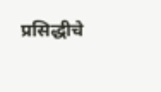प्रसिद्धीचे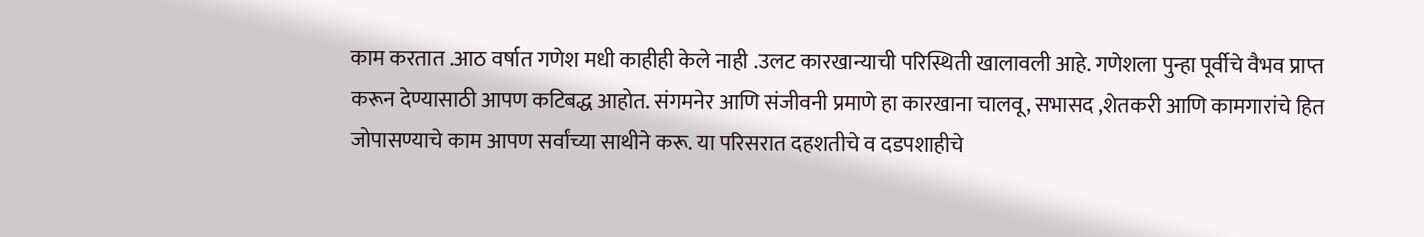काम करतात .आठ वर्षात गणेश मधी काहीही केले नाही .उलट कारखान्याची परिस्थिती खालावली आहे. गणेशला पुन्हा पूर्वीचे वैभव प्राप्त करून देण्यासाठी आपण कटिबद्ध आहोत. संगमनेर आणि संजीवनी प्रमाणे हा कारखाना चालवू, सभासद ,शेतकरी आणि कामगारांचे हित जोपासण्याचे काम आपण सर्वांच्या साथीने करू. या परिसरात दहशतीचे व दडपशाहीचे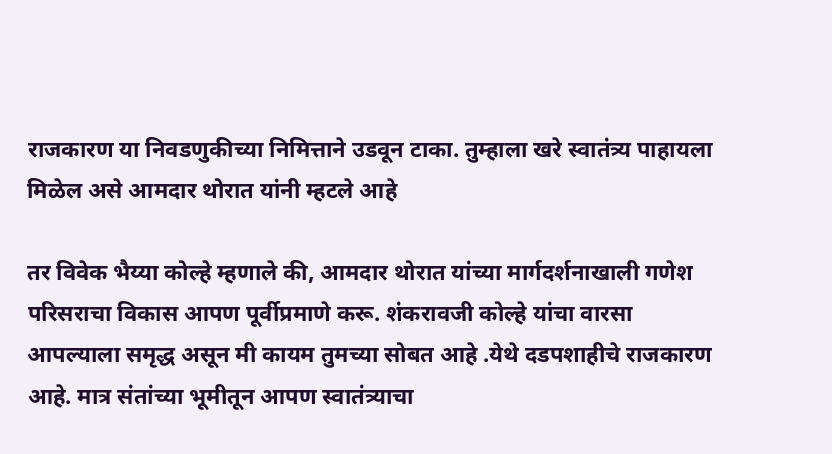राजकारण या निवडणुकीच्या निमित्ताने उडवून टाका. तुम्हाला खरे स्वातंत्र्य पाहायला मिळेल असे आमदार थोरात यांनी म्हटले आहे

तर विवेक भैय्या कोल्हे म्हणाले की, आमदार थोरात यांच्या मार्गदर्शनाखाली गणेश परिसराचा विकास आपण पूर्वीप्रमाणे करू. शंकरावजी कोल्हे यांचा वारसा आपल्याला समृद्ध असून मी कायम तुमच्या सोबत आहे .येथे दडपशाहीचे राजकारण आहे. मात्र संतांच्या भूमीतून आपण स्वातंत्र्याचा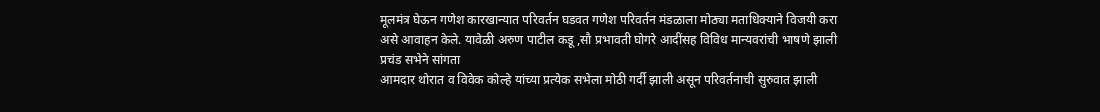मूलमंत्र घेऊन गणेश कारखान्यात परिवर्तन घडवत गणेश परिवर्तन मंडळाला मोठ्या मताधिक्याने विजयी करा असे आवाहन केले. यावेळी अरुण पाटील कडू ,सौ प्रभावती घोगरे आदींसह विविध मान्यवरांची भाषणे झाली
प्रचंड सभेने सांगता
आमदार थोरात व विवेक कोल्हे यांच्या प्रत्येक सभेला मोठी गर्दी झाली असून परिवर्तनाची सुरुवात झाली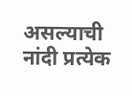असल्याची नांदी प्रत्येक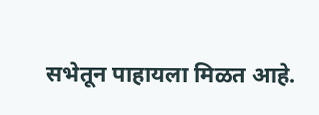सभेतून पाहायला मिळत आहे.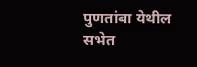पुणतांबा येथील सभेत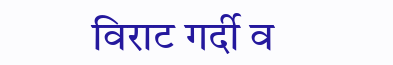विराट गर्दी व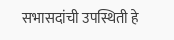सभासदांची उपस्थिती हे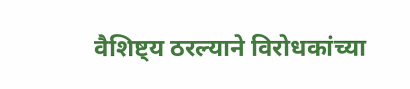वैशिष्ट्य ठरल्याने विरोधकांच्या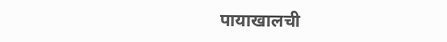पायाखालची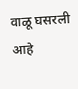वाळू घसरली आहे